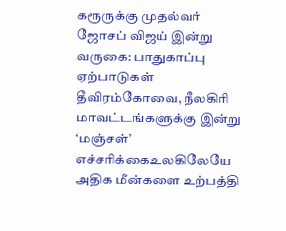கரூருக்கு முதல்வர் ஜோசப் விஜய் இன்று வருகை: பாதுகாப்பு ஏற்பாடுகள் தீவிரம்கோவை, நீலகிரி மாவட்டங்களுக்கு இன்று ‘மஞ்சள்’ எச்சரிக்கைஉலகிலேயே அதிக மீன்களை உற்பத்தி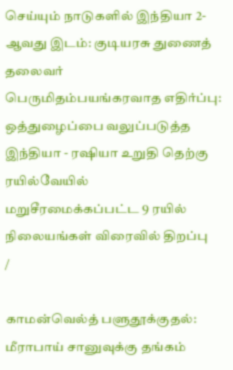செய்யும் நாடுகளில் இந்தியா 2-ஆவது இடம்: குடியரசு துணைத் தலைவர் பெருமிதம்பயங்கரவாத எதிர்ப்பு: ஒத்துழைப்பை வலுப்படுத்த இந்தியா - ரஷியா உறுதி தெற்கு ரயில்வேயில் மறுசீரமைக்கப்பட்ட 9 ரயில் நிலையங்கள் விரைவில் திறப்பு
/

காமன்வெல்த் பளுதூக்குதல்: மீராபாய் சானுவுக்கு தங்கம்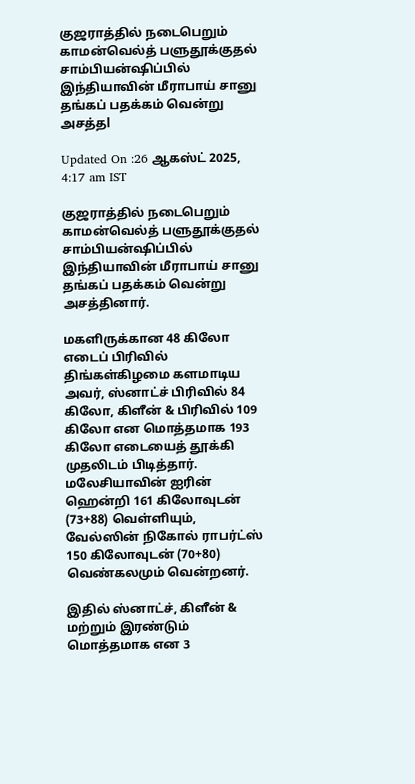குஜராத்தில் நடைபெறும் காமன்வெல்த் பளுதூக்குதல் சாம்பியன்ஷிப்பில் இந்தியாவின் மீராபாய் சானு தங்கப் பதக்கம் வென்று அசத்தl

Updated On :26 ஆகஸ்ட் 2025, 4:17 am IST

குஜராத்தில் நடைபெறும் காமன்வெல்த் பளுதூக்குதல் சாம்பியன்ஷிப்பில் இந்தியாவின் மீராபாய் சானு தங்கப் பதக்கம் வென்று அசத்தினார்.

மகளிருக்கான 48 கிலோ எடைப் பிரிவில் திங்கள்கிழமை களமாடிய அவர், ஸ்னாட்ச் பிரிவில் 84 கிலோ, கிளீன் & பிரிவில் 109 கிலோ என மொத்தமாக 193 கிலோ எடையைத் தூக்கி முதலிடம் பிடித்தார். மலேசியாவின் ஐரின் ஹென்றி 161 கிலோவுடன் (73+88) வெள்ளியும், வேல்ஸின் நிகோல் ராபர்ட்ஸ் 150 கிலோவுடன் (70+80) வெண்கலமும் வென்றனர்.

இதில் ஸ்னாட்ச், கிளீன் & மற்றும் இரண்டும் மொத்தமாக என 3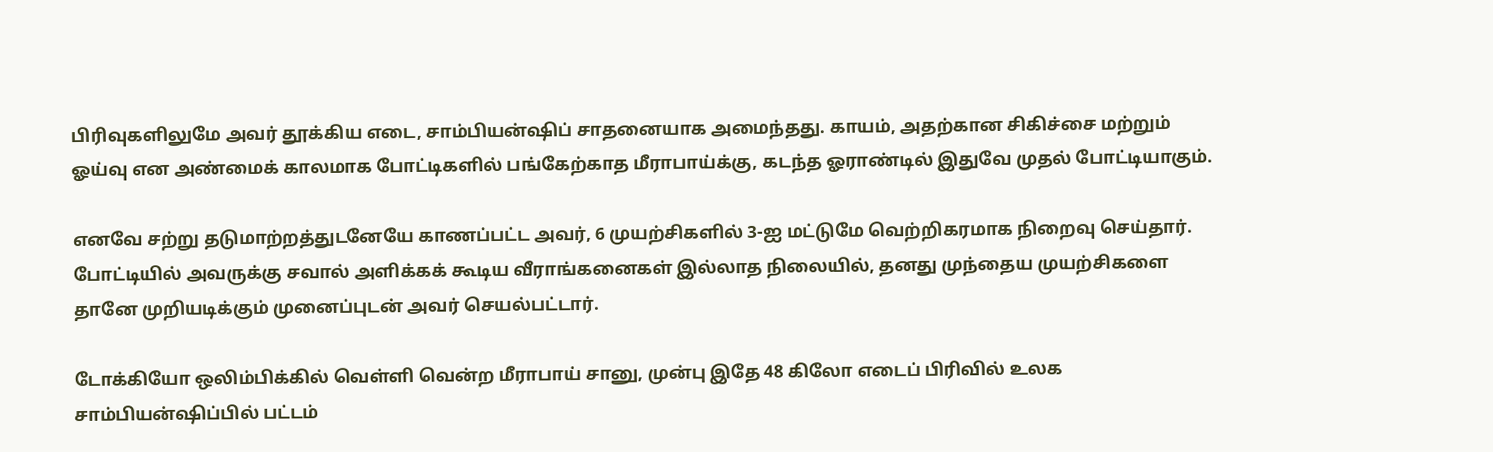பிரிவுகளிலுமே அவர் தூக்கிய எடை, சாம்பியன்ஷிப் சாதனையாக அமைந்தது. காயம், அதற்கான சிகிச்சை மற்றும் ஓய்வு என அண்மைக் காலமாக போட்டிகளில் பங்கேற்காத மீராபாய்க்கு, கடந்த ஓராண்டில் இதுவே முதல் போட்டியாகும்.

எனவே சற்று தடுமாற்றத்துடனேயே காணப்பட்ட அவர், 6 முயற்சிகளில் 3-ஐ மட்டுமே வெற்றிகரமாக நிறைவு செய்தார். போட்டியில் அவருக்கு சவால் அளிக்கக் கூடிய வீராங்கனைகள் இல்லாத நிலையில், தனது முந்தைய முயற்சிகளை தானே முறியடிக்கும் முனைப்புடன் அவர் செயல்பட்டார்.

டோக்கியோ ஒலிம்பிக்கில் வெள்ளி வென்ற மீராபாய் சானு, முன்பு இதே 48 கிலோ எடைப் பிரிவில் உலக சாம்பியன்ஷிப்பில் பட்டம்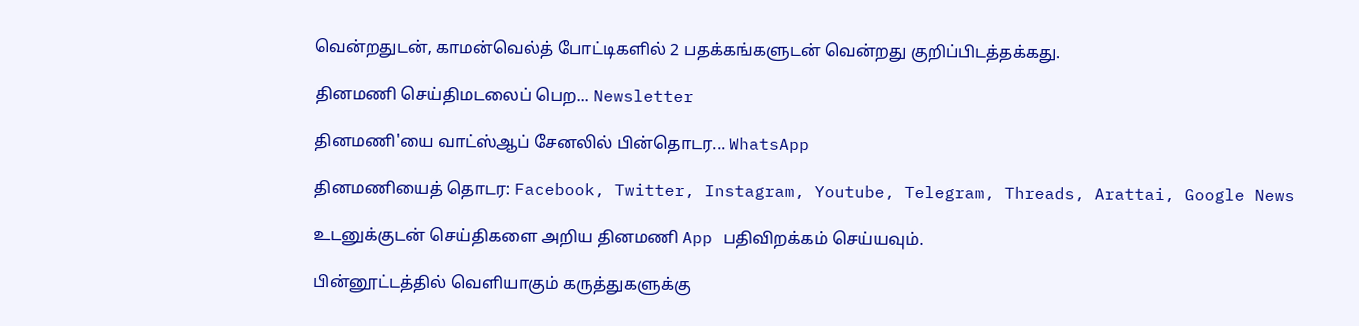வென்றதுடன், காமன்வெல்த் போட்டிகளில் 2 பதக்கங்களுடன் வென்றது குறிப்பிடத்தக்கது.

தினமணி செய்திமடலைப் பெற... Newsletter

தினமணி'யை வாட்ஸ்ஆப் சேனலில் பின்தொடர... WhatsApp

தினமணியைத் தொடர: Facebook, Twitter, Instagram, Youtube, Telegram, Threads, Arattai, Google News

உடனுக்குடன் செய்திகளை அறிய தினமணி App பதிவிறக்கம் செய்யவும்.

பின்னூட்டத்தில் வெளியாகும் கருத்துகளுக்கு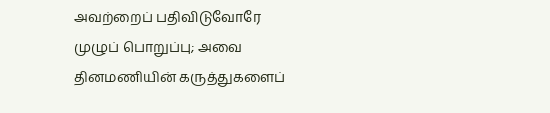அவற்றைப் பதிவிடுவோரே முழுப் பொறுப்பு; அவை தினமணியின் கருத்துகளைப்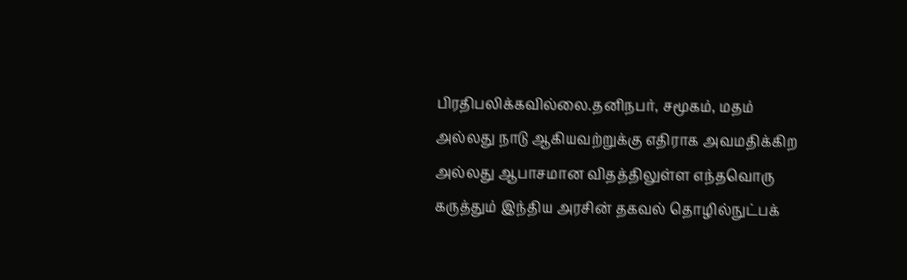பிரதிபலிக்கவில்லை.தனிநபர், சமூகம், மதம் அல்லது நாடு ஆகியவற்றுக்கு எதிராக அவமதிக்கிற அல்லது ஆபாசமான விதத்திலுள்ள எந்தவொரு கருத்தும் இந்திய அரசின் தகவல் தொழில்நுட்பக்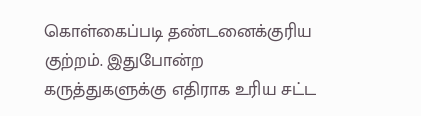கொள்கைப்படி தண்டனைக்குரிய குற்றம். இதுபோன்ற கருத்துகளுக்கு எதிராக உரிய சட்ட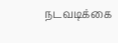நடவடிக்கை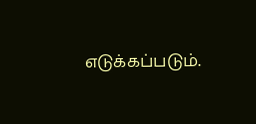எடுக்கப்படும்.